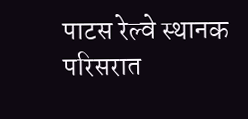पाटस रेल्वे स्थानक परिसरात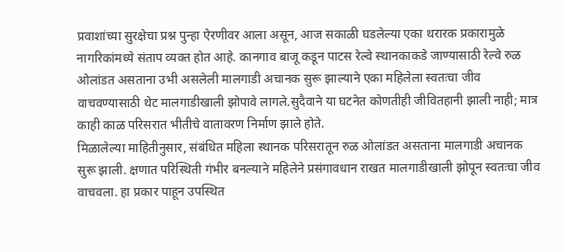प्रवाशांच्या सुरक्षेचा प्रश्न पुन्हा ऐरणीवर आला असून, आज सकाळी घडलेल्या एका थरारक प्रकारामुळे नागरिकांमध्ये संताप व्यक्त होत आहे. कानगाव बाजू कडून पाटस रेल्वे स्थानकाकडे जाण्यासाठी रेल्वे रुळ ओलांडत असताना उभी असलेली मालगाडी अचानक सुरू झाल्याने एका महिलेला स्वतःचा जीव वाचवण्यासाठी थेट मालगाडीखाली झोपावे लागले.सुदैवाने या घटनेत कोणतीही जीवितहानी झाली नाही; मात्र काही काळ परिसरात भीतीचे वातावरण निर्माण झाले होते.
मिळालेल्या माहितीनुसार, संबंधित महिला स्थानक परिसरातून रुळ ओलांडत असताना मालगाडी अचानक सुरू झाली. क्षणात परिस्थिती गंभीर बनल्याने महिलेने प्रसंगावधान राखत मालगाडीखाली झोपून स्वतःचा जीव वाचवला. हा प्रकार पाहून उपस्थित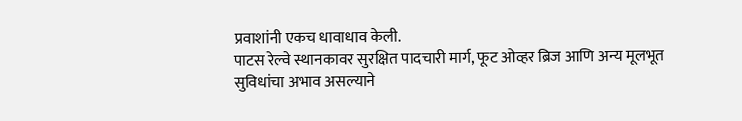प्रवाशांनी एकच धावाधाव केली.
पाटस रेल्वे स्थानकावर सुरक्षित पादचारी मार्ग, फूट ओव्हर ब्रिज आणि अन्य मूलभूत सुविधांचा अभाव असल्याने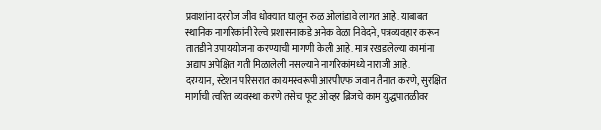प्रवाशांना दररोज जीव धोक्यात घालून रुळ ओलांडावे लागत आहे. याबाबत स्थानिक नागरिकांनी रेल्वे प्रशासनाकडे अनेक वेळा निवेदने, पत्रव्यवहार करून तातडीने उपाययोजना करण्याची मागणी केली आहे. मात्र रखडलेल्या कामांना अद्याप अपेक्षित गती मिळालेली नसल्याने नागरिकांमध्ये नाराजी आहे.
दरम्यान, स्टेशन परिसरात कायमस्वरूपी आरपीएफ जवान तैनात करणे, सुरक्षित मार्गाची त्वरित व्यवस्था करणे तसेच फूट ओव्हर ब्रिजचे काम युद्धपातळीवर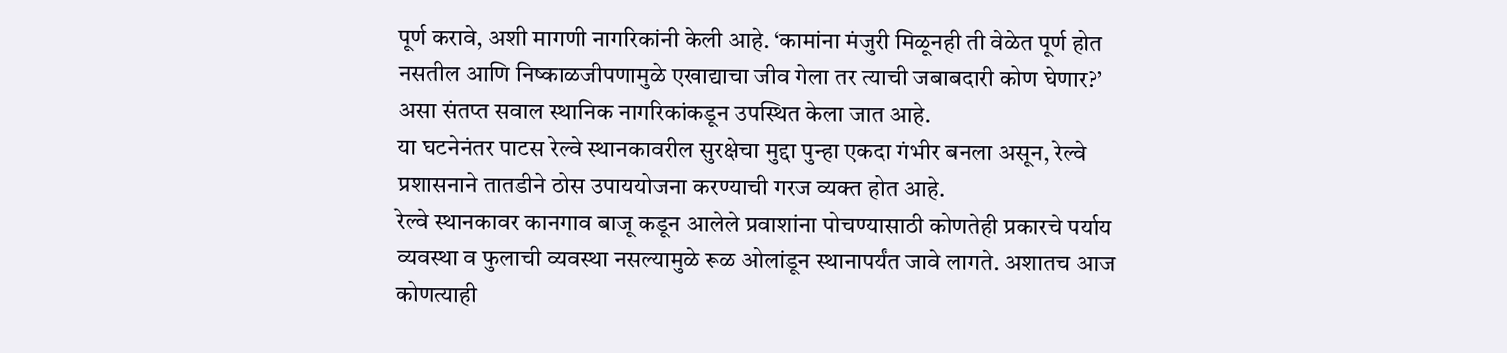पूर्ण करावे, अशी मागणी नागरिकांनी केली आहे. ‘कामांना मंजुरी मिळूनही ती वेळेत पूर्ण होत नसतील आणि निष्काळजीपणामुळे एखाद्याचा जीव गेला तर त्याची जबाबदारी कोण घेणार?’ असा संतप्त सवाल स्थानिक नागरिकांकडून उपस्थित केला जात आहे.
या घटनेनंतर पाटस रेल्वे स्थानकावरील सुरक्षेचा मुद्दा पुन्हा एकदा गंभीर बनला असून, रेल्वे प्रशासनाने तातडीने ठोस उपाययोजना करण्याची गरज व्यक्त होत आहे.
रेल्वे स्थानकावर कानगाव बाजू कडून आलेले प्रवाशांना पोचण्यासाठी कोणतेही प्रकारचे पर्याय व्यवस्था व फुलाची व्यवस्था नसल्यामुळे रूळ ओलांडून स्थानापर्यंत जावे लागते. अशातच आज कोणत्याही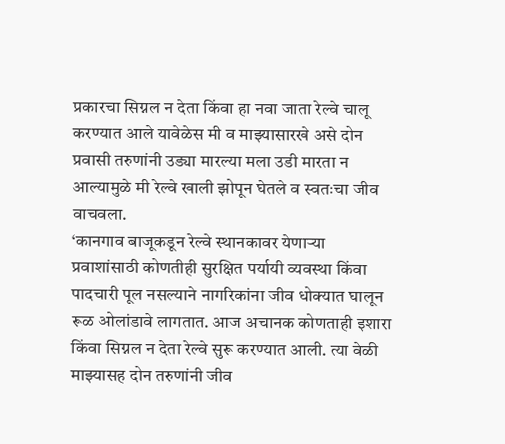प्रकारचा सिग्नल न देता किंवा हा नवा जाता रेल्वे चालू करण्यात आले यावेळेस मी व माझ्यासारखे असे दोन प्रवासी तरुणांनी उड्या मारल्या मला उडी मारता न आल्यामुळे मी रेल्वे खाली झोपून घेतले व स्वतःचा जीव वाचवला.
‘कानगाव बाजूकडून रेल्वे स्थानकावर येणाऱ्या प्रवाशांसाठी कोणतीही सुरक्षित पर्यायी व्यवस्था किंवा पादचारी पूल नसल्याने नागरिकांना जीव धोक्यात घालून रूळ ओलांडावे लागतात. आज अचानक कोणताही इशारा किंवा सिग्नल न देता रेल्वे सुरू करण्यात आली. त्या वेळी माझ्यासह दोन तरुणांनी जीव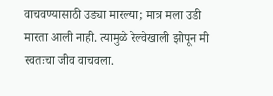वाचवण्यासाठी उड्या मारल्या; मात्र मला उडी मारता आली नाही. त्यामुळे रेल्वेखाली झोपून मी स्वतःचा जीव वाचवला.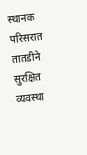स्थानक परिसरात तातडीने सुरक्षित व्यवस्था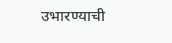उभारण्याची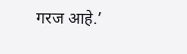गरज आहे.’